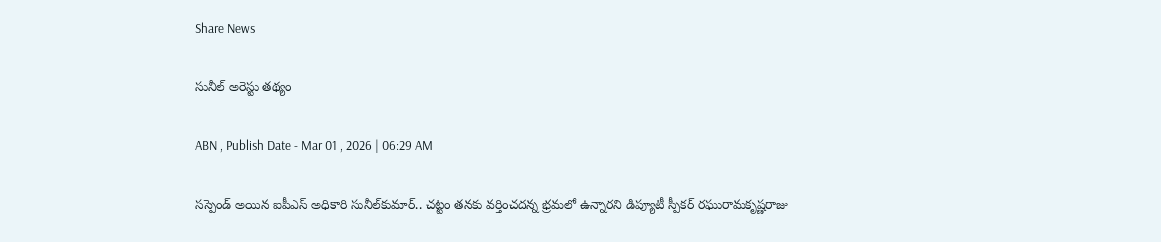Share News

సునీల్‌ అరెస్టు తథ్యం

ABN , Publish Date - Mar 01 , 2026 | 06:29 AM

సస్పెండ్‌ అయిన ఐపీఎస్‌ అధికారి సునీల్‌కుమార్‌.. చట్టం తనకు వర్తించదన్న భ్రమలో ఉన్నారని డిప్యూటీ స్పీకర్‌ రఘురామకృష్ణరాజు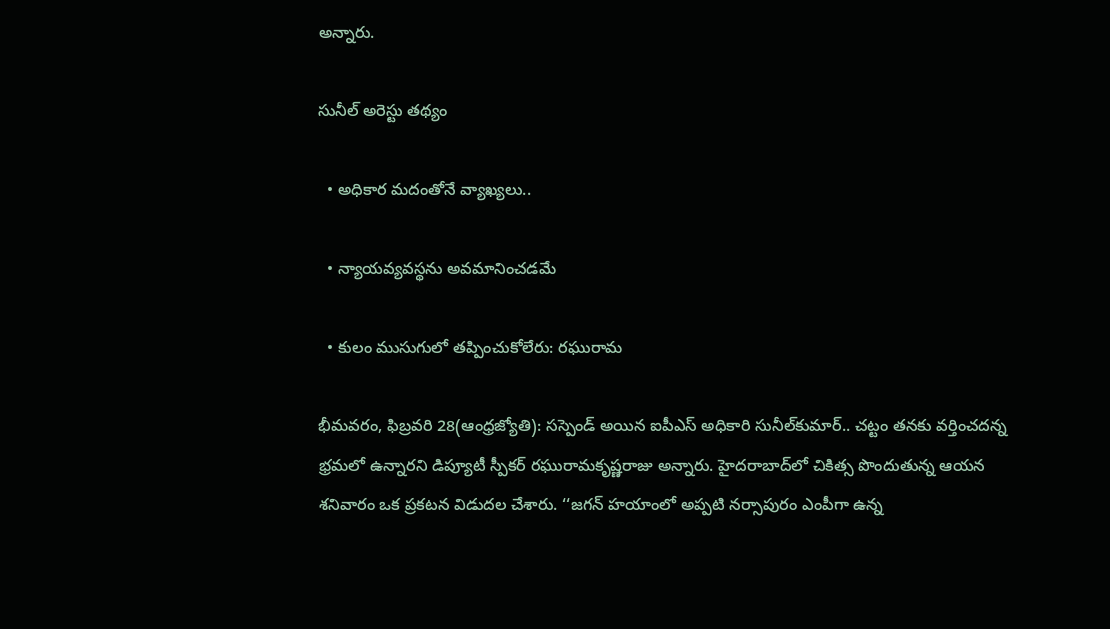అన్నారు.

సునీల్‌ అరెస్టు తథ్యం

  • అధికార మదంతోనే వ్యాఖ్యలు..

  • న్యాయవ్యవస్థను అవమానించడమే

  • కులం ముసుగులో తప్పించుకోలేరు: రఘురామ

భీమవరం, ఫిబ్రవరి 28(ఆంధ్రజ్యోతి): సస్పెండ్‌ అయిన ఐపీఎస్‌ అధికారి సునీల్‌కుమార్‌.. చట్టం తనకు వర్తించదన్న భ్రమలో ఉన్నారని డిప్యూటీ స్పీకర్‌ రఘురామకృష్ణరాజు అన్నారు. హైదరాబాద్‌లో చికిత్స పొందుతున్న ఆయన శనివారం ఒక ప్రకటన విడుదల చేశారు. ‘‘జగన్‌ హయాంలో అప్పటి నర్సాపురం ఎంపీగా ఉన్న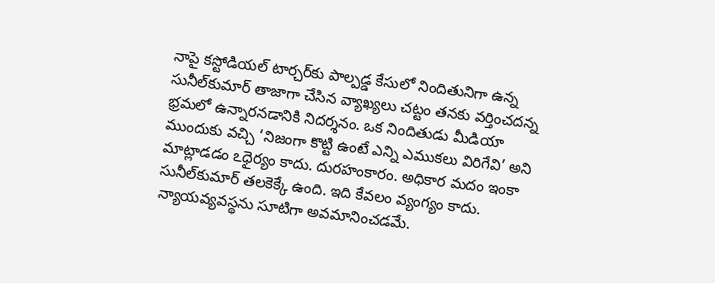నాపై కస్టోడియల్‌ టార్చర్‌కు పాల్పడ్డ కేసులో నిందితునిగా ఉన్న సునీల్‌కుమార్‌ తాజాగా చేసిన వ్యాఖ్యలు చట్టం తనకు వర్తించదన్న భ్రమలో ఉన్నారనడానికి నిదర్శనం. ఒక నిందితుడు మీడియా ముందుకు వచ్చి ‘నిజంగా కొట్టి ఉంటే ఎన్ని ఎముకలు విరిగేవి’ అని మాట్లాడడం ఽధైర్యం కాదు. దురహంకారం. అధికార మదం ఇంకా సునీల్‌కుమార్‌ తలకెక్కే ఉంది. ఇది కేవలం వ్యంగ్యం కాదు. న్యాయవ్యవస్థను సూటిగా అవమానించడమే.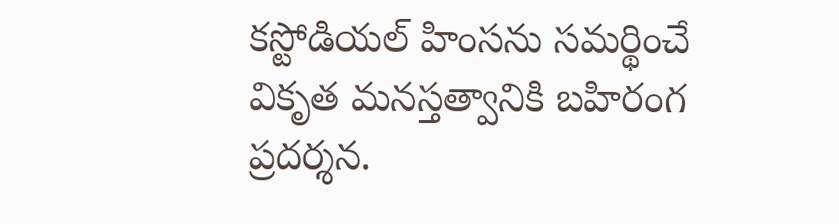కస్టోడియల్‌ హింసను సమర్థించే వికృత మనస్తత్వానికి బహిరంగ ప్రదర్శన.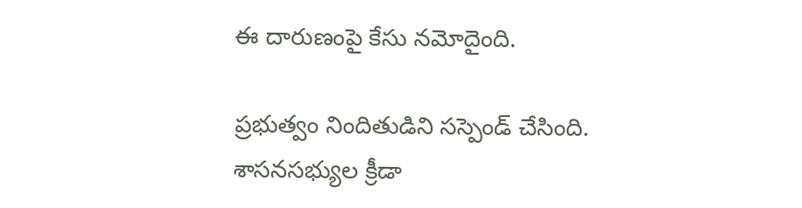ఈ దారుణంపై కేసు నమోదైంది.

ప్రభుత్వం నిందితుడిని సస్పెండ్‌ చేసింది. శాసనసభ్యుల క్రీడా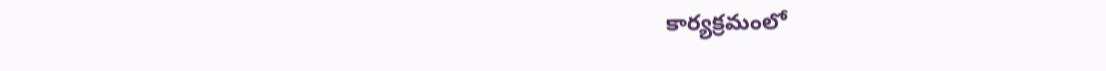కార్యక్రమంలో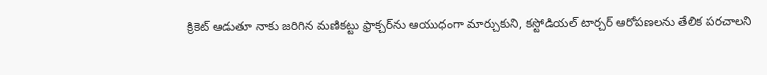క్రికెట్‌ ఆడుతూ నాకు జరిగిన మణికట్టు ఫ్రాక్చర్‌ను ఆయుధంగా మార్చుకుని, కస్టోడియల్‌ టార్చర్‌ ఆరోపణలను తేలిక పరచాలని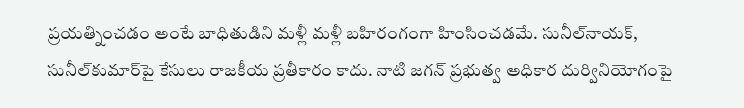ప్రయత్నించడం అంటే బాధితుడిని మళ్లీ మళ్లీ బహిరంగంగా హింసించడమే. సునీల్‌నాయక్‌, సునీల్‌కుమార్‌పై కేసులు రాజకీయ ప్రతీకారం కాదు. నాటి జగన్‌ ప్రభుత్వ అధికార దుర్వినియోగంపై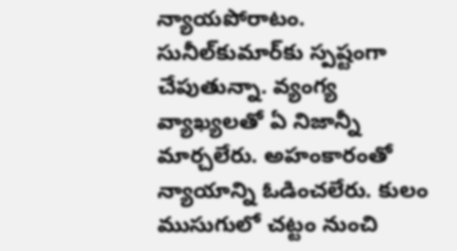న్యాయపోరాటం. సునీల్‌కుమార్‌కు స్పష్టంగా చేపుతున్నా. వ్యంగ్య వ్యాఖ్యలతో ఏ నిజాన్నీ మార్చలేరు. అహంకారంతో న్యాయాన్ని ఓడించలేరు. కులం ముసుగులో చట్టం నుంచి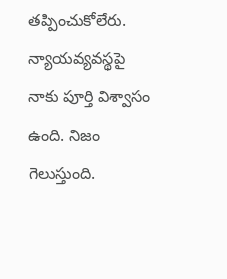తప్పించుకోలేరు. న్యాయవ్యవస్థపై నాకు పూర్తి విశ్వాసం ఉంది. నిజం గెలుస్తుంది.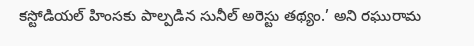కస్టోడియల్‌ హింసకు పాల్పడిన సునీల్‌ అరెస్టు తథ్యం.’ అని రఘురామ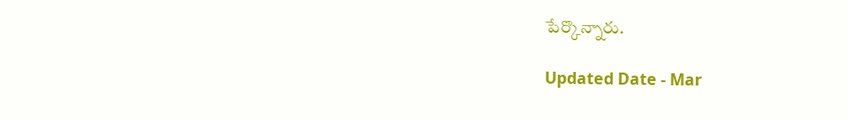పేర్కొన్నారు.

Updated Date - Mar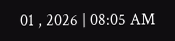01 , 2026 | 08:05 AM